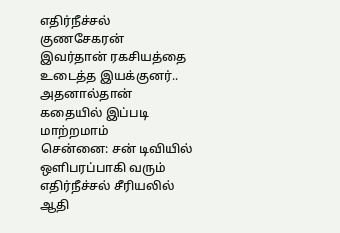எதிர்நீச்சல் குணசேகரன் இவர்தான் ரகசியத்தை உடைத்த இயக்குனர்.. அதனால்தான் கதையில் இப்படி மாற்றமாம்
சென்னை: சன் டிவியில் ஒளிபரப்பாகி வரும் எதிர்நீச்சல் சீரியலில் ஆதி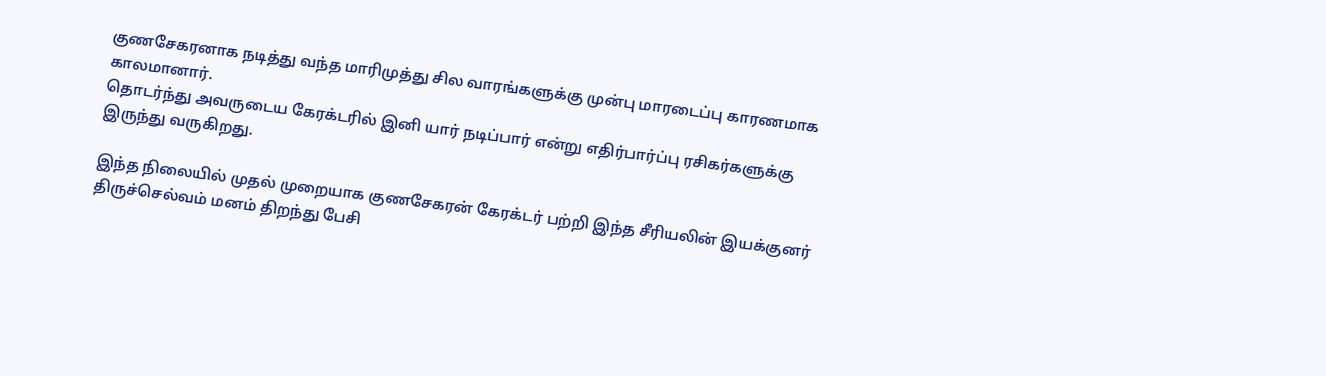குணசேகரனாக நடித்து வந்த மாரிமுத்து சில வாரங்களுக்கு முன்பு மாரடைப்பு காரணமாக காலமானார்.
தொடர்ந்து அவருடைய கேரக்டரில் இனி யார் நடிப்பார் என்று எதிர்பார்ப்பு ரசிகர்களுக்கு இருந்து வருகிறது.

இந்த நிலையில் முதல் முறையாக குணசேகரன் கேரக்டர் பற்றி இந்த சீரியலின் இயக்குனர் திருச்செல்வம் மனம் திறந்து பேசி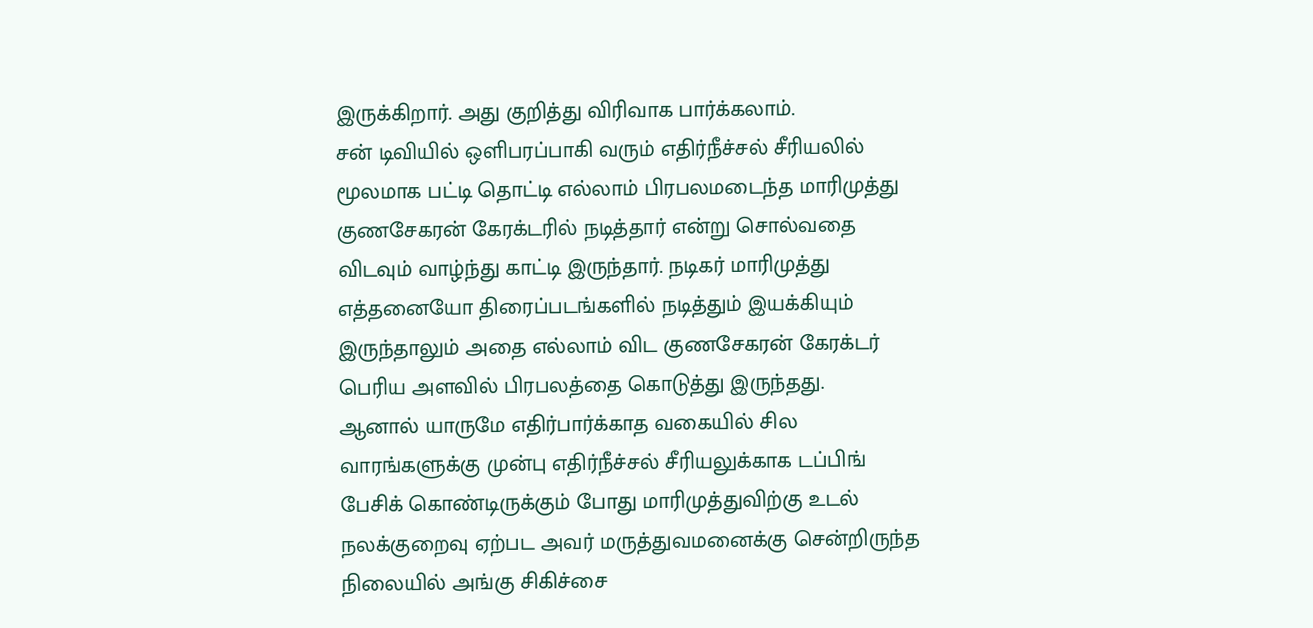இருக்கிறார். அது குறித்து விரிவாக பார்க்கலாம்.
சன் டிவியில் ஒளிபரப்பாகி வரும் எதிர்நீச்சல் சீரியலில் மூலமாக பட்டி தொட்டி எல்லாம் பிரபலமடைந்த மாரிமுத்து குணசேகரன் கேரக்டரில் நடித்தார் என்று சொல்வதை விடவும் வாழ்ந்து காட்டி இருந்தார். நடிகர் மாரிமுத்து எத்தனையோ திரைப்படங்களில் நடித்தும் இயக்கியும் இருந்தாலும் அதை எல்லாம் விட குணசேகரன் கேரக்டர் பெரிய அளவில் பிரபலத்தை கொடுத்து இருந்தது.
ஆனால் யாருமே எதிர்பார்க்காத வகையில் சில வாரங்களுக்கு முன்பு எதிர்நீச்சல் சீரியலுக்காக டப்பிங் பேசிக் கொண்டிருக்கும் போது மாரிமுத்துவிற்கு உடல் நலக்குறைவு ஏற்பட அவர் மருத்துவமனைக்கு சென்றிருந்த நிலையில் அங்கு சிகிச்சை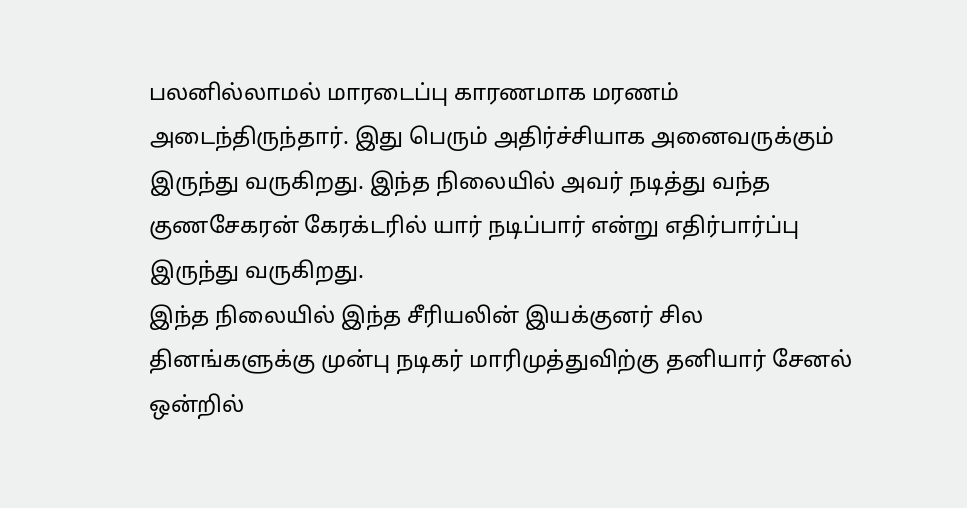பலனில்லாமல் மாரடைப்பு காரணமாக மரணம் அடைந்திருந்தார். இது பெரும் அதிர்ச்சியாக அனைவருக்கும் இருந்து வருகிறது. இந்த நிலையில் அவர் நடித்து வந்த குணசேகரன் கேரக்டரில் யார் நடிப்பார் என்று எதிர்பார்ப்பு இருந்து வருகிறது.
இந்த நிலையில் இந்த சீரியலின் இயக்குனர் சில தினங்களுக்கு முன்பு நடிகர் மாரிமுத்துவிற்கு தனியார் சேனல் ஒன்றில்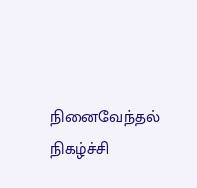நினைவேந்தல் நிகழ்ச்சி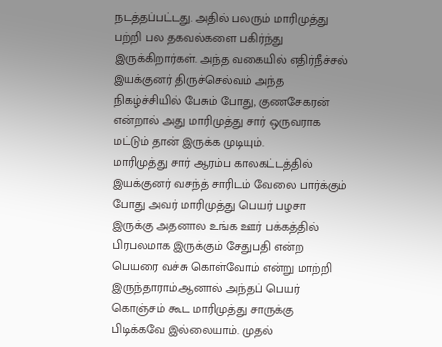நடத்தப்பட்டது. அதில் பலரும் மாரிமுத்து பற்றி பல தகவல்களை பகிர்ந்து இருக்கிறார்கள். அந்த வகையில் எதிர்நீச்சல் இயக்குனர் திருச்செல்வம் அந்த நிகழ்ச்சியில் பேசும் போது, குணசேகரன் என்றால் அது மாரிமுத்து சார் ஒருவராக மட்டும் தான் இருக்க முடியும்.
மாரிமுத்து சார் ஆரம்ப காலகட்டத்தில் இயக்குனர் வசந்த் சாரிடம் வேலை பார்க்கும் போது அவர் மாரிமுத்து பெயர் பழசா இருக்கு அதனால உங்க ஊர் பக்கத்தில் பிரபலமாக இருக்கும் சேதுபதி என்ற பெயரை வச்சு கொள்வோம் என்று மாற்றி இருந்தாராம்.ஆனால் அந்தப் பெயர் கொஞ்சம் கூட மாரிமுத்து சாருக்கு பிடிக்கவே இல்லையாம். முதல்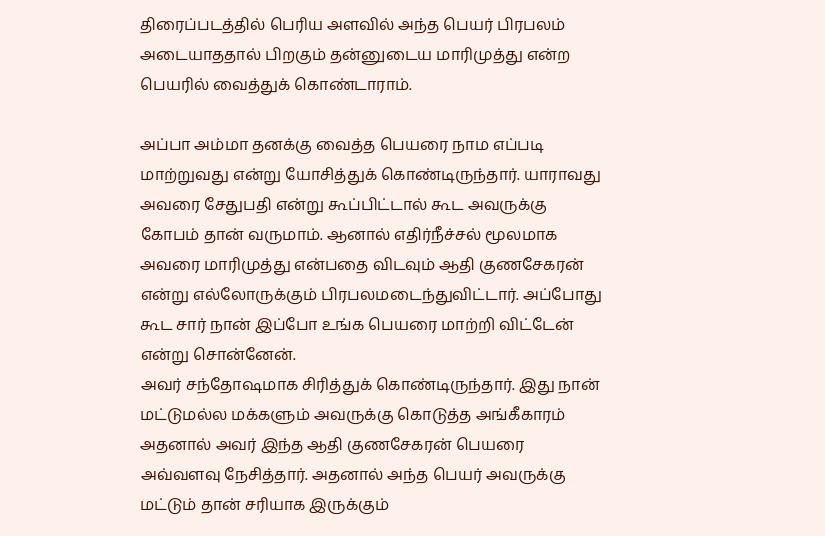திரைப்படத்தில் பெரிய அளவில் அந்த பெயர் பிரபலம் அடையாததால் பிறகும் தன்னுடைய மாரிமுத்து என்ற பெயரில் வைத்துக் கொண்டாராம்.

அப்பா அம்மா தனக்கு வைத்த பெயரை நாம எப்படி மாற்றுவது என்று யோசித்துக் கொண்டிருந்தார். யாராவது அவரை சேதுபதி என்று கூப்பிட்டால் கூட அவருக்கு கோபம் தான் வருமாம். ஆனால் எதிர்நீச்சல் மூலமாக அவரை மாரிமுத்து என்பதை விடவும் ஆதி குணசேகரன் என்று எல்லோருக்கும் பிரபலமடைந்துவிட்டார். அப்போது கூட சார் நான் இப்போ உங்க பெயரை மாற்றி விட்டேன் என்று சொன்னேன்.
அவர் சந்தோஷமாக சிரித்துக் கொண்டிருந்தார். இது நான் மட்டுமல்ல மக்களும் அவருக்கு கொடுத்த அங்கீகாரம் அதனால் அவர் இந்த ஆதி குணசேகரன் பெயரை அவ்வளவு நேசித்தார். அதனால் அந்த பெயர் அவருக்கு மட்டும் தான் சரியாக இருக்கும்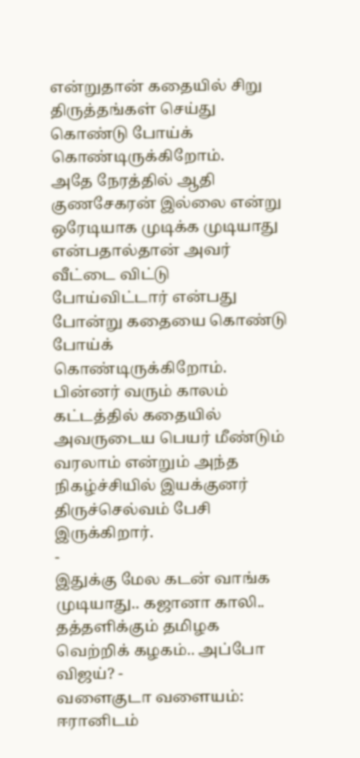என்றுதான் கதையில் சிறு திருத்தங்கள் செய்து கொண்டு போய்க் கொண்டிருக்கிறோம்.
அதே நேரத்தில் ஆதி குணசேகரன் இல்லை என்று ஒரேடியாக முடிக்க முடியாது என்பதால்தான் அவர் வீட்டை விட்டு போய்விட்டார் என்பது போன்று கதையை கொண்டு போய்க் கொண்டிருக்கிறோம். பின்னர் வரும் காலம் கட்டத்தில் கதையில் அவருடைய பெயர் மீண்டும் வரலாம் என்றும் அந்த நிகழ்ச்சியில் இயக்குனர் திருச்செல்வம் பேசி இருக்கிறார்.
-
இதுக்கு மேல கடன் வாங்க முடியாது.. கஜானா காலி.. தத்தளிக்கும் தமிழக வெற்றிக் கழகம்.. அப்போ விஜய்? -
வளைகுடா வளையம்: ஈரானிடம்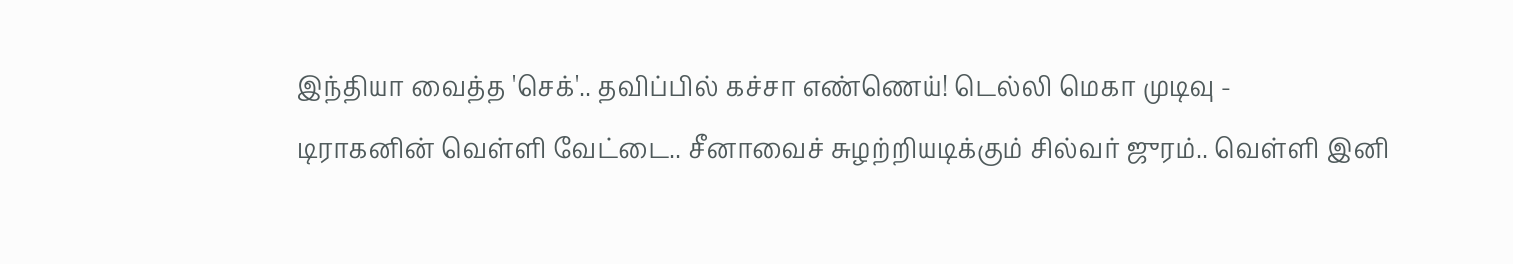இந்தியா வைத்த 'செக்'.. தவிப்பில் கச்சா எண்ணெய்! டெல்லி மெகா முடிவு -
டிராகனின் வெள்ளி வேட்டை.. சீனாவைச் சுழற்றியடிக்கும் சில்வர் ஜுரம்.. வெள்ளி இனி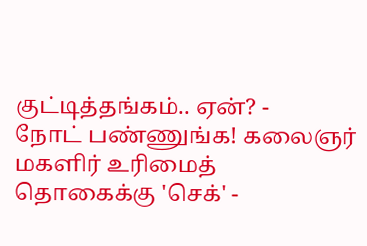குட்டித்தங்கம்.. ஏன்? -
நோட் பண்ணுங்க! கலைஞர் மகளிர் உரிமைத் தொகைக்கு 'செக்' -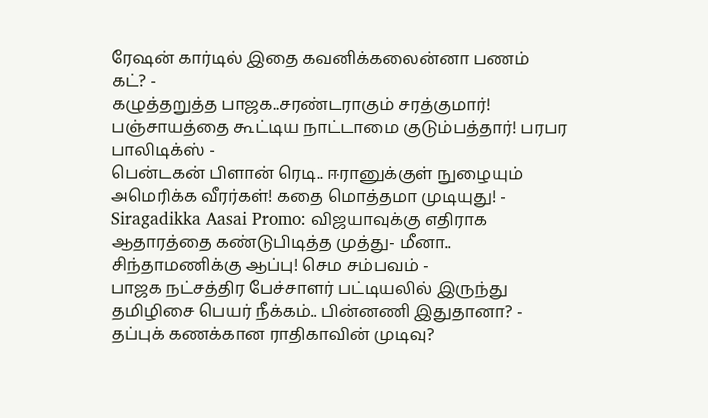ரேஷன் கார்டில் இதை கவனிக்கலைன்னா பணம் கட்? -
கழுத்தறுத்த பாஜக..சரண்டராகும் சரத்குமார்! பஞ்சாயத்தை கூட்டிய நாட்டாமை குடும்பத்தார்! பரபர பாலிடிக்ஸ் -
பென்டகன் பிளான் ரெடி.. ஈரானுக்குள் நுழையும் அமெரிக்க வீரர்கள்! கதை மொத்தமா முடியுது! -
Siragadikka Aasai Promo: விஜயாவுக்கு எதிராக ஆதாரத்தை கண்டுபிடித்த முத்து- மீனா.. சிந்தாமணிக்கு ஆப்பு! செம சம்பவம் -
பாஜக நட்சத்திர பேச்சாளர் பட்டியலில் இருந்து தமிழிசை பெயர் நீக்கம்.. பின்னணி இதுதானா? -
தப்புக் கணக்கான ராதிகாவின் முடிவு?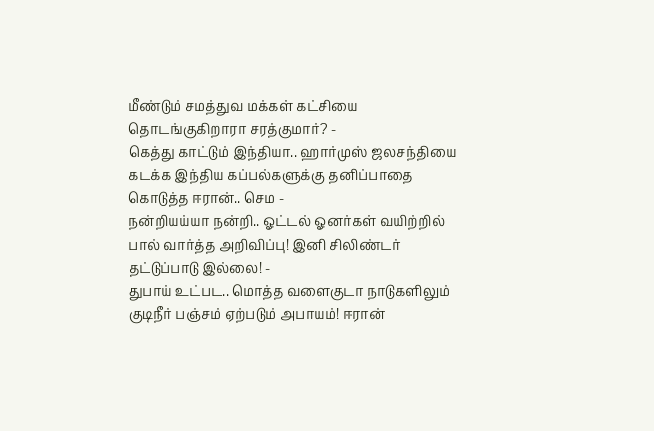மீண்டும் சமத்துவ மக்கள் கட்சியை தொடங்குகிறாரா சரத்குமார்? -
கெத்து காட்டும் இந்தியா.. ஹார்முஸ் ஜலசந்தியை கடக்க இந்திய கப்பல்களுக்கு தனிப்பாதை கொடுத்த ஈரான்.. செம -
நன்றியய்யா நன்றி.. ஓட்டல் ஓனர்கள் வயிற்றில் பால் வார்த்த அறிவிப்பு! இனி சிலிண்டர் தட்டுப்பாடு இல்லை! -
துபாய் உட்பட.. மொத்த வளைகுடா நாடுகளிலும் குடிநீர் பஞ்சம் ஏற்படும் அபாயம்! ஈரான்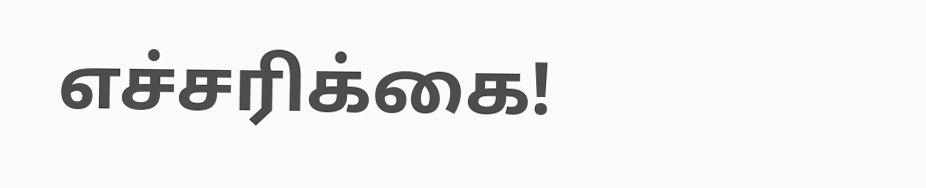எச்சரிக்கை!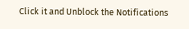Click it and Unblock the Notifications